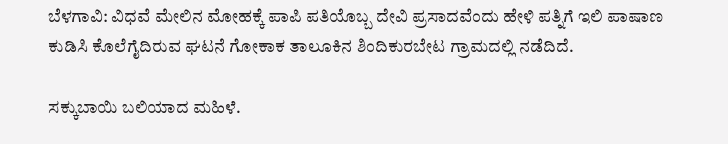ಬೆಳಗಾವಿ: ವಿಧವೆ ಮೇಲಿನ ಮೋಹಕ್ಕೆ ಪಾಪಿ ಪತಿಯೊಬ್ಬ ದೇವಿ ಪ್ರಸಾದವೆಂದು ಹೇಳಿ ಪತ್ನಿಗೆ ಇಲಿ ಪಾಷಾಣ ಕುಡಿಸಿ ಕೊಲೆಗೈದಿರುವ ಘಟನೆ ಗೋಕಾಕ ತಾಲೂಕಿನ ಶಿಂದಿಕುರಬೇಟ ಗ್ರಾಮದಲ್ಲಿ ನಡೆದಿದೆ.

ಸಕ್ಕುಬಾಯಿ ಬಲಿಯಾದ ಮಹಿಳೆ.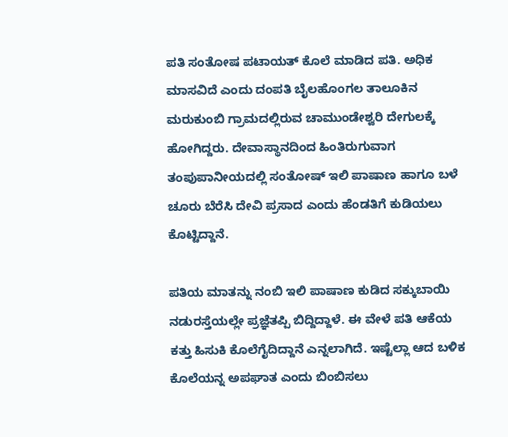ಪತಿ ಸಂತೋಷ ಪಟಾಯತ್ ಕೊಲೆ ಮಾಡಿದ ಪತಿ. ಅಧಿಕ ಮಾಸವಿದೆ ಎಂದು ದಂಪತಿ ಬೈಲಹೊಂಗಲ ತಾಲೂಕಿನ ಮರುಕುಂಬಿ ಗ್ರಾಮದಲ್ಲಿರುವ ಚಾಮುಂಡೇಶ್ವರಿ ದೇಗುಲಕ್ಕೆ ಹೋಗಿದ್ದರು. ದೇವಾಸ್ಥಾನದಿಂದ ಹಿಂತಿರುಗುವಾಗ ತಂಪುಪಾನೀಯದಲ್ಲಿ ಸಂತೋಷ್ ಇಲಿ ಪಾಷಾಣ ಹಾಗೂ ಬಳೆ ಚೂರು ಬೆರೆಸಿ ದೇವಿ ಪ್ರಸಾದ ಎಂದು ಹೆಂಡತಿಗೆ ಕುಡಿಯಲು ಕೊಟ್ಟಿದ್ದಾನೆ.

ಪತಿಯ ಮಾತನ್ನು ನಂಬಿ ಇಲಿ ಪಾಷಾಣ ಕುಡಿದ ಸಕ್ಕುಬಾಯಿ ನಡುರಸ್ತೆಯಲ್ಲೇ ಪ್ರಜ್ಞೆತಪ್ಪಿ ಬಿದ್ದಿದ್ದಾಳೆ. ಈ ವೇಳೆ ಪತಿ ಆಕೆಯ ಕತ್ತು ಹಿಸುಕಿ ಕೊಲೆಗೈದಿದ್ದಾನೆ ಎನ್ನಲಾಗಿದೆ. ಇಷ್ಟೆಲ್ಲಾ ಆದ ಬಳಿಕ ಕೊಲೆಯನ್ನ ಅಪಘಾತ ಎಂದು ಬಿಂಬಿಸಲು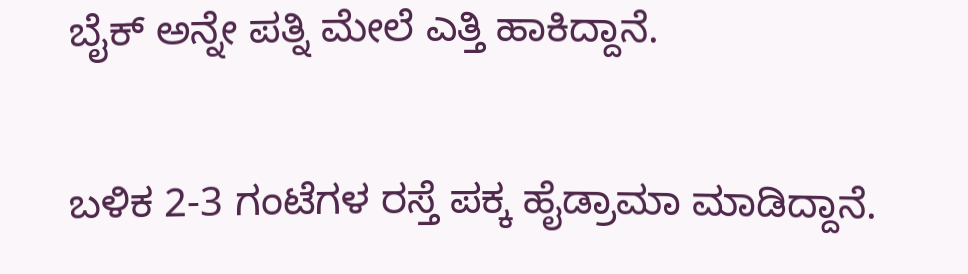ಬೈಕ್ ಅನ್ನೇ ಪತ್ನಿ ಮೇಲೆ ಎತ್ತಿ ಹಾಕಿದ್ದಾನೆ.

ಬಳಿಕ 2-3 ಗಂಟೆಗಳ ರಸ್ತೆ ಪಕ್ಕ ಹೈಡ್ರಾಮಾ ಮಾಡಿದ್ದಾನೆ.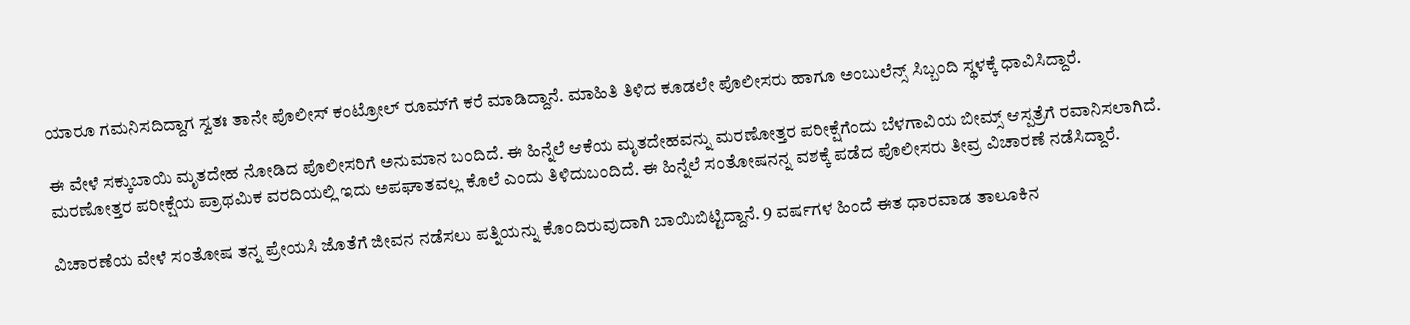ಯಾರೂ ಗಮನಿಸದಿದ್ದಾಗ ಸ್ವತಃ ತಾನೇ ಪೊಲೀಸ್ ಕಂಟ್ರೋಲ್ ರೂಮ್‌ಗೆ ಕರೆ ಮಾಡಿದ್ದಾನೆ. ಮಾಹಿತಿ ತಿಳಿದ ಕೂಡಲೇ ಪೊಲೀಸರು ಹಾಗೂ ಅಂಬುಲೆನ್ಸ್ ಸಿಬ್ಬಂದಿ ಸ್ಥಳಕ್ಕೆ ಧಾವಿಸಿದ್ದಾರೆ.

ಈ ವೇಳೆ ಸಕ್ಕುಬಾಯಿ ಮೃತದೇಹ ನೋಡಿದ ಪೊಲೀಸರಿಗೆ ಅನುಮಾನ ಬಂದಿದೆ. ಈ ಹಿನ್ನೆಲೆ ಆಕೆಯ ಮೃತದೇಹವನ್ನು ಮರಣೋತ್ತರ ಪರೀಕ್ಷೆಗೆಂದು ಬೆಳಗಾವಿಯ ಬೀಮ್ಸ್ ಆಸ್ಪತ್ರೆಗೆ ರವಾನಿಸಲಾಗಿದೆ. ಮರಣೋತ್ತರ ಪರೀಕ್ಷೆಯ ಪ್ರಾಥಮಿಕ ವರದಿಯಲ್ಲಿ ಇದು ಅಪಘಾತವಲ್ಲ ಕೊಲೆ ಎಂದು ತಿಳಿದುಬಂದಿದೆ. ಈ ಹಿನ್ನೆಲೆ ಸಂತೋಷನನ್ನ ವಶಕ್ಕೆ ಪಡೆದ ಪೊಲೀಸರು ತೀವ್ರ ವಿಚಾರಣೆ ನಡೆಸಿದ್ದಾರೆ.

ವಿಚಾರಣೆಯ ವೇಳೆ ಸಂತೋಷ ತನ್ನ ಪ್ರೇಯಸಿ ಜೊತೆಗೆ ಜೀವನ ನಡೆಸಲು ಪತ್ನಿಯನ್ನು ಕೊಂದಿರುವುದಾಗಿ ಬಾಯಿಬಿಟ್ಟಿದ್ದಾನೆ. 9 ವರ್ಷಗಳ ಹಿಂದೆ ಈತ ಧಾರವಾಡ ತಾಲೂಕಿನ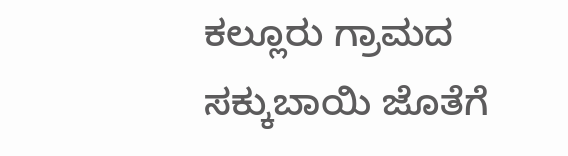ಕಲ್ಲೂರು ಗ್ರಾಮದ ಸಕ್ಕುಬಾಯಿ ಜೊತೆಗೆ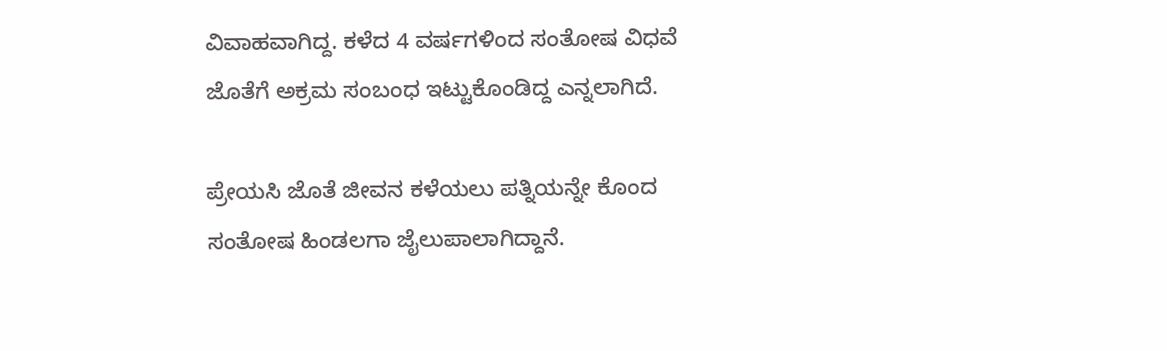ವಿವಾಹವಾಗಿದ್ದ. ಕಳೆದ 4 ವರ್ಷಗಳಿಂದ ಸಂತೋಷ ವಿಧವೆ ಜೊತೆಗೆ ಅಕ್ರಮ ಸಂಬಂಧ ಇಟ್ಟುಕೊಂಡಿದ್ದ ಎನ್ನಲಾಗಿದೆ.

ಪ್ರೇಯಸಿ ಜೊತೆ ಜೀವನ ಕಳೆಯಲು ಪತ್ನಿಯನ್ನೇ ಕೊಂದ ಸಂತೋಷ ಹಿಂಡಲಗಾ ಜೈಲುಪಾಲಾಗಿದ್ದಾನೆ.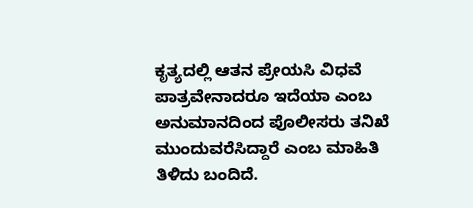ಕೃತ್ಯದಲ್ಲಿ ಆತನ ಪ್ರೇಯಸಿ ವಿಧವೆ ಪಾತ್ರವೇನಾದರೂ ಇದೆಯಾ ಎಂಬ ಅನುಮಾನದಿಂದ ಪೊಲೀಸರು ತನಿಖೆ ಮುಂದುವರೆಸಿದ್ದಾರೆ ಎಂಬ ಮಾಹಿತಿ ತಿಳಿದು ಬಂದಿದೆ.